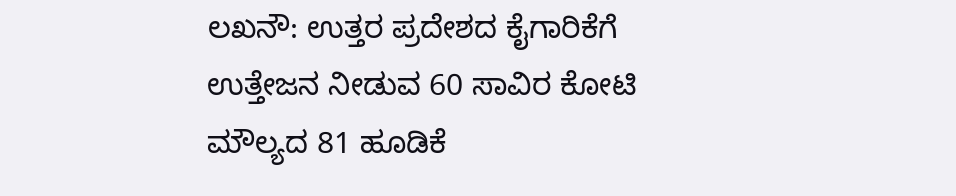ಲಖನೌ: ಉತ್ತರ ಪ್ರದೇಶದ ಕೈಗಾರಿಕೆಗೆ ಉತ್ತೇಜನ ನೀಡುವ 60 ಸಾವಿರ ಕೋಟಿ ಮೌಲ್ಯದ 81 ಹೂಡಿಕೆ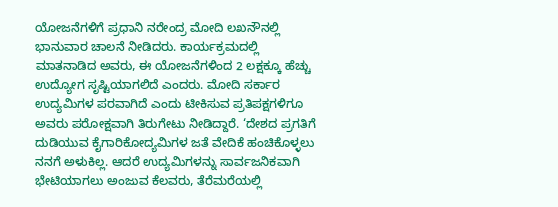ಯೋಜನೆಗಳಿಗೆ ಪ್ರಧಾನಿ ನರೇಂದ್ರ ಮೋದಿ ಲಖನೌನಲ್ಲಿ ಭಾನುವಾರ ಚಾಲನೆ ನೀಡಿದರು. ಕಾರ್ಯಕ್ರಮದಲ್ಲಿ ಮಾತನಾಡಿದ ಅವರು, ಈ ಯೋಜನೆಗಳಿಂದ 2 ಲಕ್ಷಕ್ಕೂ ಹೆಚ್ಚು ಉದ್ಯೋಗ ಸೃಷ್ಟಿಯಾಗಲಿದೆ ಎಂದರು. ಮೋದಿ ಸರ್ಕಾರ ಉದ್ಯಮಿಗಳ ಪರವಾಗಿದೆ ಎಂದು ಟೀಕಿಸುವ ಪ್ರತಿಪಕ್ಷಗಳಿಗೂ ಅವರು ಪರೋಕ್ಷವಾಗಿ ತಿರುಗೇಟು ನೀಡಿದ್ದಾರೆ. ‘ದೇಶದ ಪ್ರಗತಿಗೆ ದುಡಿಯುವ ಕೈಗಾರಿಕೋದ್ಯಮಿಗಳ ಜತೆ ವೇದಿಕೆ ಹಂಚಿಕೊಳ್ಳಲು ನನಗೆ ಅಳುಕಿಲ್ಲ. ಆದರೆ ಉದ್ಯಮಿಗಳನ್ನು ಸಾರ್ವಜನಿಕವಾಗಿ ಭೇಟಿಯಾಗಲು ಅಂಜುವ ಕೆಲವರು, ತೆರೆಮರೆಯಲ್ಲಿ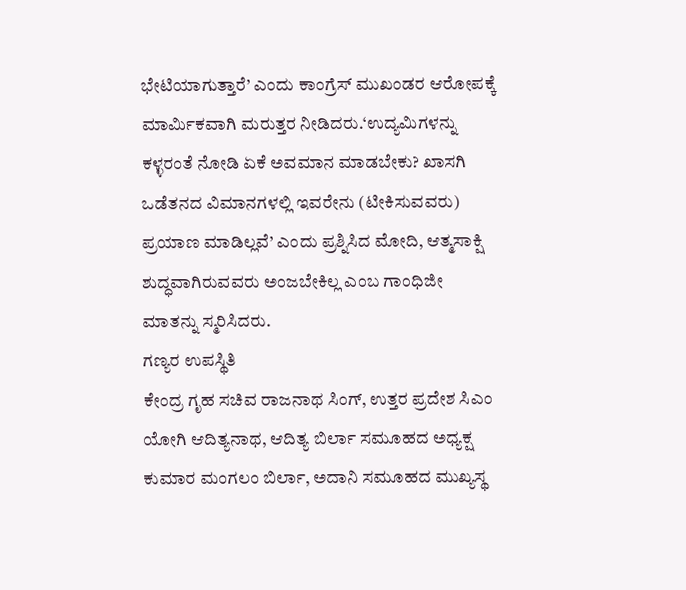ಭೇಟಿಯಾಗುತ್ತಾರೆ’ ಎಂದು ಕಾಂಗ್ರೆಸ್ ಮುಖಂಡರ ಆರೋಪಕ್ಕೆ ಮಾರ್ವಿುಕವಾಗಿ ಮರುತ್ತರ ನೀಡಿದರು.‘ಉದ್ಯಮಿಗಳನ್ನು ಕಳ್ಳರಂತೆ ನೋಡಿ ಏಕೆ ಅವಮಾನ ಮಾಡಬೇಕು? ಖಾಸಗಿ ಒಡೆತನದ ವಿಮಾನಗಳಲ್ಲಿ ಇವರೇನು (ಟೀಕಿಸುವವರು) ಪ್ರಯಾಣ ಮಾಡಿಲ್ಲವೆ’ ಎಂದು ಪ್ರಶ್ನಿಸಿದ ಮೋದಿ, ಆತ್ಮಸಾಕ್ಷಿ ಶುದ್ಧವಾಗಿರುವವರು ಅಂಜಬೇಕಿಲ್ಲ ಎಂಬ ಗಾಂಧಿಜೀ ಮಾತನ್ನು ಸ್ಮರಿಸಿದರು.
ಗಣ್ಯರ ಉಪಸ್ಥಿತಿ
ಕೇಂದ್ರ ಗೃಹ ಸಚಿವ ರಾಜನಾಥ ಸಿಂಗ್, ಉತ್ತರ ಪ್ರದೇಶ ಸಿಎಂ ಯೋಗಿ ಆದಿತ್ಯನಾಥ, ಆದಿತ್ಯ ಬಿರ್ಲಾ ಸಮೂಹದ ಅಧ್ಯಕ್ಷ ಕುಮಾರ ಮಂಗಲಂ ಬಿರ್ಲಾ, ಅದಾನಿ ಸಮೂಹದ ಮುಖ್ಯಸ್ಥ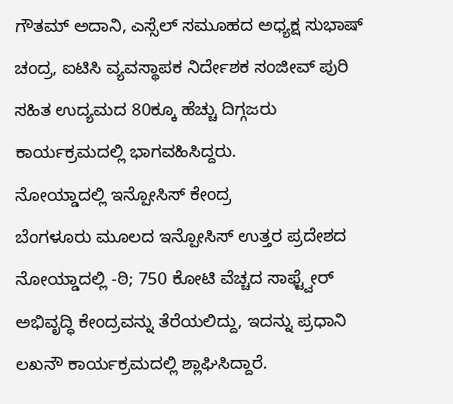ಗೌತಮ್ ಅದಾನಿ, ಎಸ್ಸೆಲ್ ಸಮೂಹದ ಅಧ್ಯಕ್ಷ ಸುಭಾಷ್ ಚಂದ್ರ, ಐಟಿಸಿ ವ್ಯವಸ್ಥಾಪಕ ನಿರ್ದೇಶಕ ಸಂಜೀವ್ ಪುರಿ ಸಹಿತ ಉದ್ಯಮದ 80ಕ್ಕೂ ಹೆಚ್ಚು ದಿಗ್ಗಜರು ಕಾರ್ಯಕ್ರಮದಲ್ಲಿ ಭಾಗವಹಿಸಿದ್ದರು.
ನೋಯ್ಡಾದಲ್ಲಿ ಇನ್ಪೋಸಿಸ್ ಕೇಂದ್ರ
ಬೆಂಗಳೂರು ಮೂಲದ ಇನ್ಪೋಸಿಸ್ ಉತ್ತರ ಪ್ರದೇಶದ ನೋಯ್ಡಾದಲ್ಲಿ -ಠಿ; 750 ಕೋಟಿ ವೆಚ್ಚದ ಸಾಫ್ಟ್ವೇರ್ ಅಭಿವೃದ್ಧಿ ಕೇಂದ್ರವನ್ನು ತೆರೆಯಲಿದ್ದು, ಇದನ್ನು ಪ್ರಧಾನಿ ಲಖನೌ ಕಾರ್ಯಕ್ರಮದಲ್ಲಿ ಶ್ಲಾಘಿಸಿದ್ದಾರೆ.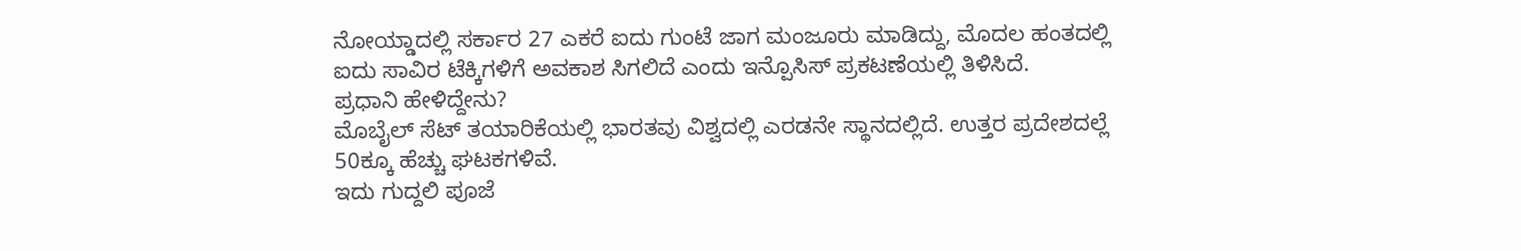ನೋಯ್ಡಾದಲ್ಲಿ ಸರ್ಕಾರ 27 ಎಕರೆ ಐದು ಗುಂಟೆ ಜಾಗ ಮಂಜೂರು ಮಾಡಿದ್ದು, ಮೊದಲ ಹಂತದಲ್ಲಿ ಐದು ಸಾವಿರ ಟೆಕ್ಕಿಗಳಿಗೆ ಅವಕಾಶ ಸಿಗಲಿದೆ ಎಂದು ಇನ್ಪೊಸಿಸ್ ಪ್ರಕಟಣೆಯಲ್ಲಿ ತಿಳಿಸಿದೆ.
ಪ್ರಧಾನಿ ಹೇಳಿದ್ದೇನು?
ಮೊಬೈಲ್ ಸೆಟ್ ತಯಾರಿಕೆಯಲ್ಲಿ ಭಾರತವು ವಿಶ್ವದಲ್ಲಿ ಎರಡನೇ ಸ್ಥಾನದಲ್ಲಿದೆ. ಉತ್ತರ ಪ್ರದೇಶದಲ್ಲೆ 50ಕ್ಕೂ ಹೆಚ್ಚು ಘಟಕಗಳಿವೆ.
ಇದು ಗುದ್ದಲಿ ಪೂಜೆ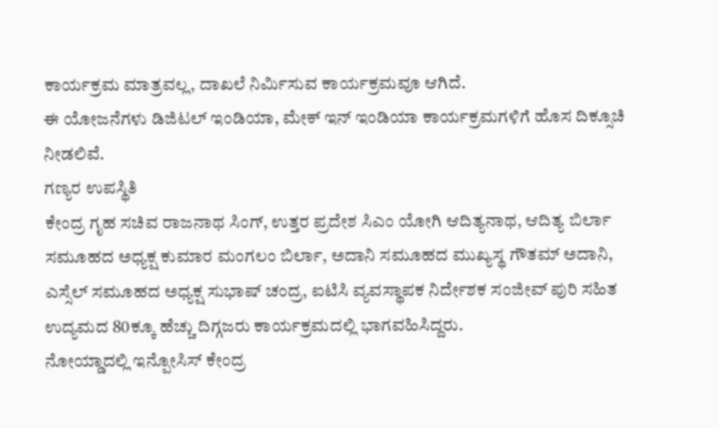ಕಾರ್ಯಕ್ರಮ ಮಾತ್ರವಲ್ಲ, ದಾಖಲೆ ನಿರ್ವಿುಸುವ ಕಾರ್ಯಕ್ರಮವೂ ಆಗಿದೆ.
ಈ ಯೋಜನೆಗಳು ಡಿಜಿಟಲ್ ಇಂಡಿಯಾ, ಮೇಕ್ ಇನ್ ಇಂಡಿಯಾ ಕಾರ್ಯಕ್ರಮಗಳಿಗೆ ಹೊಸ ದಿಕ್ಸೂಚಿ ನೀಡಲಿವೆ.
ಗಣ್ಯರ ಉಪಸ್ಥಿತಿ
ಕೇಂದ್ರ ಗೃಹ ಸಚಿವ ರಾಜನಾಥ ಸಿಂಗ್, ಉತ್ತರ ಪ್ರದೇಶ ಸಿಎಂ ಯೋಗಿ ಆದಿತ್ಯನಾಥ, ಆದಿತ್ಯ ಬಿರ್ಲಾ ಸಮೂಹದ ಅಧ್ಯಕ್ಷ ಕುಮಾರ ಮಂಗಲಂ ಬಿರ್ಲಾ, ಅದಾನಿ ಸಮೂಹದ ಮುಖ್ಯಸ್ಥ ಗೌತಮ್ ಅದಾನಿ, ಎಸ್ಸೆಲ್ ಸಮೂಹದ ಅಧ್ಯಕ್ಷ ಸುಭಾಷ್ ಚಂದ್ರ, ಐಟಿಸಿ ವ್ಯವಸ್ಥಾಪಕ ನಿರ್ದೇಶಕ ಸಂಜೀವ್ ಪುರಿ ಸಹಿತ ಉದ್ಯಮದ 80ಕ್ಕೂ ಹೆಚ್ಚು ದಿಗ್ಗಜರು ಕಾರ್ಯಕ್ರಮದಲ್ಲಿ ಭಾಗವಹಿಸಿದ್ದರು.
ನೋಯ್ಡಾದಲ್ಲಿ ಇನ್ಪೋಸಿಸ್ ಕೇಂದ್ರ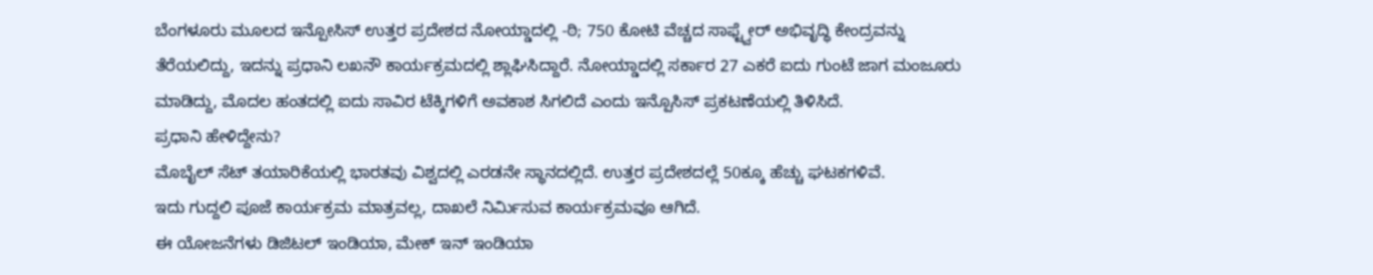ಬೆಂಗಳೂರು ಮೂಲದ ಇನ್ಪೋಸಿಸ್ ಉತ್ತರ ಪ್ರದೇಶದ ನೋಯ್ಡಾದಲ್ಲಿ -ಠಿ; 750 ಕೋಟಿ ವೆಚ್ಚದ ಸಾಫ್ಟ್ವೇರ್ ಅಭಿವೃದ್ಧಿ ಕೇಂದ್ರವನ್ನು ತೆರೆಯಲಿದ್ದು, ಇದನ್ನು ಪ್ರಧಾನಿ ಲಖನೌ ಕಾರ್ಯಕ್ರಮದಲ್ಲಿ ಶ್ಲಾಘಿಸಿದ್ದಾರೆ. ನೋಯ್ಡಾದಲ್ಲಿ ಸರ್ಕಾರ 27 ಎಕರೆ ಐದು ಗುಂಟೆ ಜಾಗ ಮಂಜೂರು ಮಾಡಿದ್ದು, ಮೊದಲ ಹಂತದಲ್ಲಿ ಐದು ಸಾವಿರ ಟೆಕ್ಕಿಗಳಿಗೆ ಅವಕಾಶ ಸಿಗಲಿದೆ ಎಂದು ಇನ್ಪೊಸಿಸ್ ಪ್ರಕಟಣೆಯಲ್ಲಿ ತಿಳಿಸಿದೆ.
ಪ್ರಧಾನಿ ಹೇಳಿದ್ದೇನು?
ಮೊಬೈಲ್ ಸೆಟ್ ತಯಾರಿಕೆಯಲ್ಲಿ ಭಾರತವು ವಿಶ್ವದಲ್ಲಿ ಎರಡನೇ ಸ್ಥಾನದಲ್ಲಿದೆ. ಉತ್ತರ ಪ್ರದೇಶದಲ್ಲೆ 50ಕ್ಕೂ ಹೆಚ್ಚು ಘಟಕಗಳಿವೆ.
ಇದು ಗುದ್ದಲಿ ಪೂಜೆ ಕಾರ್ಯಕ್ರಮ ಮಾತ್ರವಲ್ಲ, ದಾಖಲೆ ನಿರ್ವಿುಸುವ ಕಾರ್ಯಕ್ರಮವೂ ಆಗಿದೆ.
ಈ ಯೋಜನೆಗಳು ಡಿಜಿಟಲ್ ಇಂಡಿಯಾ, ಮೇಕ್ ಇನ್ ಇಂಡಿಯಾ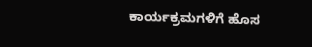ಕಾರ್ಯಕ್ರಮಗಳಿಗೆ ಹೊಸ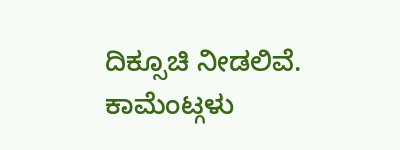ದಿಕ್ಸೂಚಿ ನೀಡಲಿವೆ.
ಕಾಮೆಂಟ್ಗಳು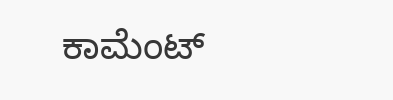ಕಾಮೆಂಟ್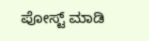ಪೋಸ್ಟ್ ಮಾಡಿ